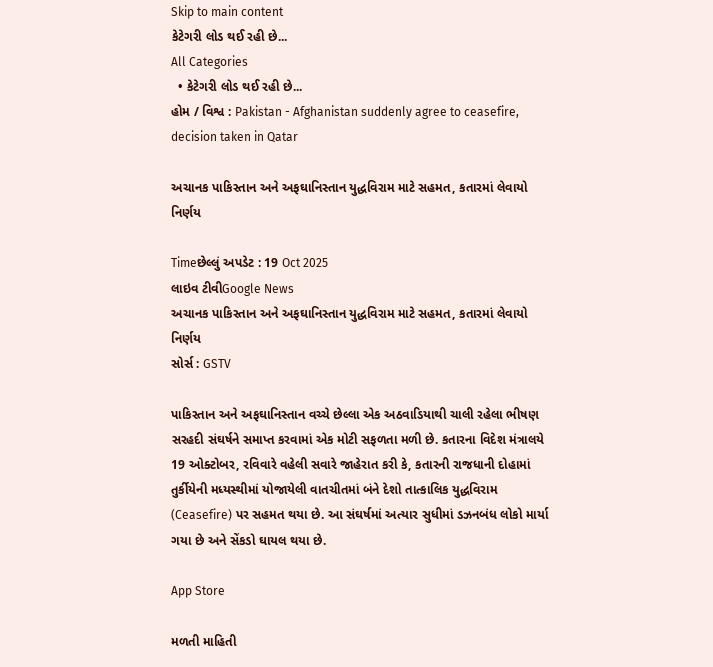Skip to main content
કેટેગરી લોડ થઈ રહી છે...
All Categories
  • કેટેગરી લોડ થઈ રહી છે...
હોમ / વિશ્વ : Pakistan - Afghanistan suddenly agree to ceasefire, decision taken in Qatar

અચાનક પાકિસ્તાન અને અફઘાનિસ્તાન યુદ્ધવિરામ માટે સહમત, કતારમાં લેવાયો નિર્ણય

Timeછેલ્લું અપડેટ : 19 Oct 2025
લાઇવ ટીવીGoogle News
અચાનક પાકિસ્તાન અને અફઘાનિસ્તાન યુદ્ધવિરામ માટે સહમત, કતારમાં લેવાયો નિર્ણય
સોર્સ : GSTV

પાકિસ્તાન અને અફઘાનિસ્તાન વચ્ચે છેલ્લા એક અઠવાડિયાથી ચાલી રહેલા ભીષણ સરહદી સંઘર્ષને સમાપ્ત કરવામાં એક મોટી સફળતા મળી છે. કતારના વિદેશ મંત્રાલયે 19 ઓક્ટોબર, રવિવારે વહેલી સવારે જાહેરાત કરી કે, કતારની રાજધાની દોહામાં તુર્કીયેની મધ્યસ્થીમાં યોજાયેલી વાતચીતમાં બંને દેશો તાત્કાલિક યુદ્ધવિરામ (Ceasefire) પર સહમત થયા છે. આ સંઘર્ષમાં અત્યાર સુધીમાં ડઝનબંધ લોકો માર્યા ગયા છે અને સેંકડો ઘાયલ થયા છે.

App Store

મળતી માહિતી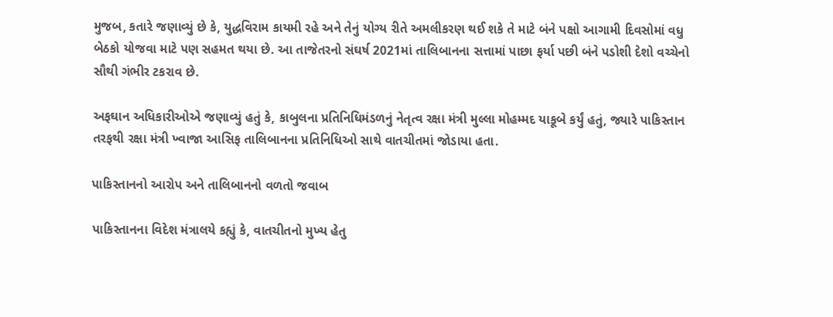મુજબ, કતારે જણાવ્યું છે કે, યુદ્ધવિરામ કાયમી રહે અને તેનું યોગ્ય રીતે અમલીકરણ થઈ શકે તે માટે બંને પક્ષો આગામી દિવસોમાં વધુ બેઠકો યોજવા માટે પણ સહમત થયા છે. આ તાજેતરનો સંઘર્ષ 2021માં તાલિબાનના સત્તામાં પાછા ફર્યા પછી બંને પડોશી દેશો વચ્ચેનો સૌથી ગંભીર ટકરાવ છે.

અફઘાન અધિકારીઓએ જણાવ્યું હતું કે, કાબુલના પ્રતિનિધિમંડળનું નેતૃત્વ રક્ષા મંત્રી મુલ્લા મોહમ્મદ યાકૂબે કર્યું હતું, જ્યારે પાકિસ્તાન તરફથી રક્ષા મંત્રી ખ્વાજા આસિફ તાલિબાનના પ્રતિનિધિઓ સાથે વાતચીતમાં જોડાયા હતા.

પાકિસ્તાનનો આરોપ અને તાલિબાનનો વળતો જવાબ

પાકિસ્તાનના વિદેશ મંત્રાલયે કહ્યું કે, વાતચીતનો મુખ્ય હેતુ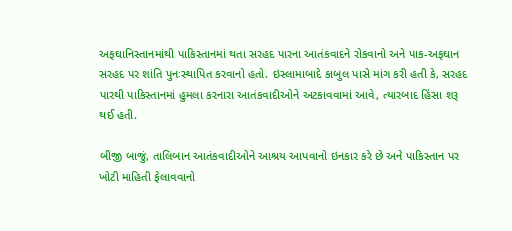અફઘાનિસ્તાનમાંથી પાકિસ્તાનમાં થતા સરહદ પારના આતંકવાદને રોકવાનો અને પાક-અફઘાન સરહદ પર શાંતિ પુનઃસ્થાપિત કરવાનો હતો. ઇસ્લામાબાદે કાબુલ પાસે માંગ કરી હતી કે, સરહદ પારથી પાકિસ્તાનમાં હુમલા કરનારા આતંકવાદીઓને અટકાવવામાં આવે, ત્યારબાદ હિંસા શરૂ થઈ હતી.

બીજી બાજું, તાલિબાન આતંકવાદીઓને આશ્રય આપવાનો ઇનકાર કરે છે અને પાકિસ્તાન પર ખોટી માહિતી ફેલાવવાનો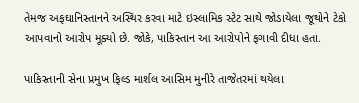તેમજ અફઘાનિસ્તાનને અસ્થિર કરવા માટે ઇસ્લામિક સ્ટેટ સાથે જોડાયેલા જૂથોને ટેકો આપવાનો આરોપ મૂક્યો છે. જોકે, પાકિસ્તાન આ આરોપોને ફગાવી દીધા હતા.

પાકિસ્તાની સેના પ્રમુખ ફિલ્ડ માર્શલ આસિમ મુનીરે તાજેતરમાં થયેલા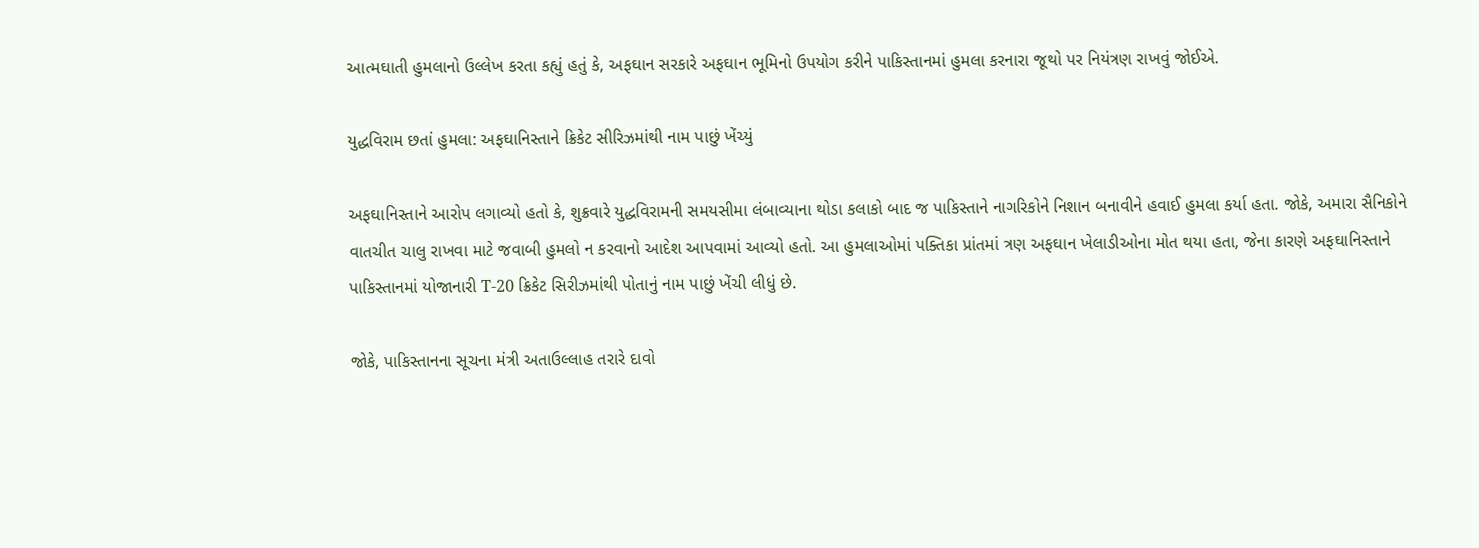આત્મઘાતી હુમલાનો ઉલ્લેખ કરતા કહ્યું હતું કે, અફઘાન સરકારે અફઘાન ભૂમિનો ઉપયોગ કરીને પાકિસ્તાનમાં હુમલા કરનારા જૂથો પર નિયંત્રણ રાખવું જોઈએ.

યુદ્ધવિરામ છતાં હુમલા: અફઘાનિસ્તાને ક્રિકેટ સીરિઝમાંથી નામ પાછું ખેંચ્યું

અફઘાનિસ્તાને આરોપ લગાવ્યો હતો કે, શુક્રવારે યુદ્ધવિરામની સમયસીમા લંબાવ્યાના થોડા કલાકો બાદ જ પાકિસ્તાને નાગરિકોને નિશાન બનાવીને હવાઈ હુમલા કર્યા હતા. જોકે, અમારા સૈનિકોને વાતચીત ચાલુ રાખવા માટે જવાબી હુમલો ન કરવાનો આદેશ આપવામાં આવ્યો હતો. આ હુમલાઓમાં પક્તિકા પ્રાંતમાં ત્રણ અફઘાન ખેલાડીઓના મોત થયા હતા, જેના કારણે અફઘાનિસ્તાને પાકિસ્તાનમાં યોજાનારી T-20 ક્રિકેટ સિરીઝમાંથી પોતાનું નામ પાછું ખેંચી લીધું છે.

જોકે, પાકિસ્તાનના સૂચના મંત્રી અતાઉલ્લાહ તરારે દાવો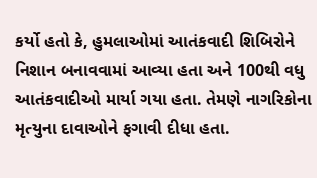કર્યો હતો કે, હુમલાઓમાં આતંકવાદી શિબિરોને નિશાન બનાવવામાં આવ્યા હતા અને 100થી વધુ આતંકવાદીઓ માર્યા ગયા હતા. તેમણે નાગરિકોના મૃત્યુના દાવાઓને ફગાવી દીધા હતા.